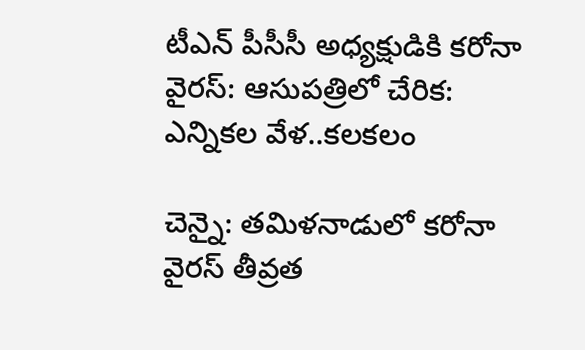టీఎన్‌ పీసీసీ అధ్యక్షుడికి కరోనా వైరస్: ఆసుపత్రిలో చేరిక: ఎన్నికల వేళ..కలకలం

చెన్నై: తమిళనాడులో కరోనా వైరస్ తీవ్రత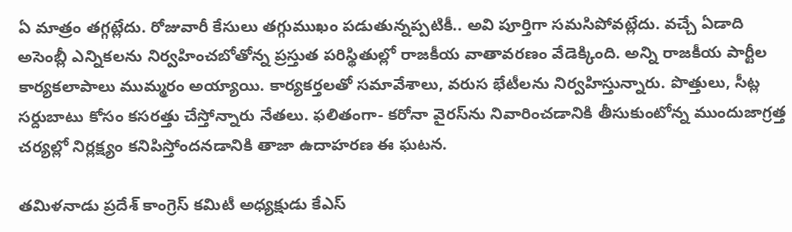ఏ మాత్రం తగ్గట్లేదు. రోజువారీ కేసులు తగ్గుముఖం పడుతున్నప్పటికీ.. అవి పూర్తిగా సమసిపోవట్లేదు. వచ్చే ఏడాది అసెంబ్లీ ఎన్నికలను నిర్వహించబోతోన్న ప్రస్తుత పరిస్థితుల్లో రాజకీయ వాతావరణం వేడెక్కింది. అన్ని రాజకీయ పార్టీల కార్యకలాపాలు ముమ్మరం అయ్యాయి. కార్యకర్తలతో సమావేశాలు, వరుస భేటీలను నిర్వహిస్తున్నారు. పొత్తులు, సీట్ల సర్దుబాటు కోసం కసరత్తు చేస్తోన్నారు నేతలు. ఫలితంగా- కరోనా వైరస్‌ను నివారించడానికి తీసుకుంటోన్న ముందుజాగ్రత్త చర్యల్లో నిర్లక్ష్యం కనిపిస్తోందనడానికి తాజా ఉదాహరణ ఈ ఘటన.

తమిళనాడు ప్రదేశ్ కాంగ్రెస్ కమిటీ అధ్యక్షుడు కేఎస్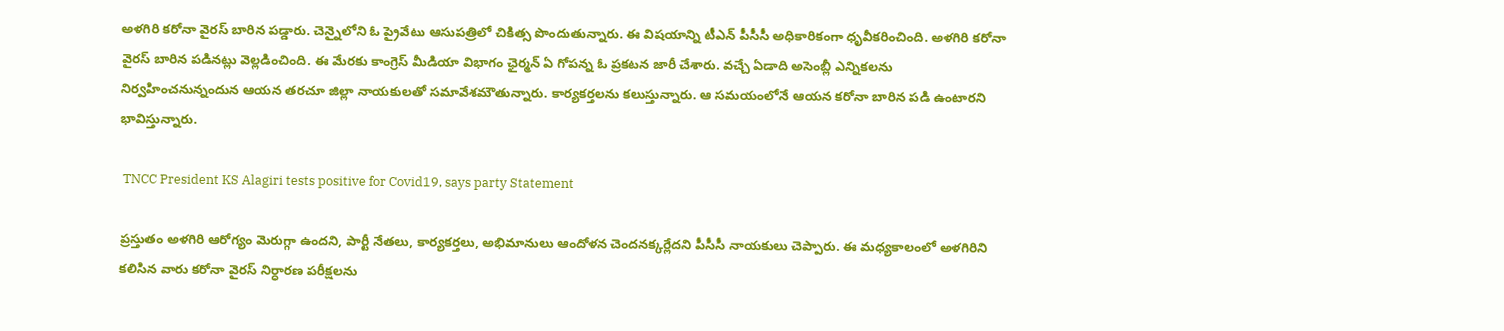అళగిరి కరోనా వైరస్ బారిన పడ్డారు. చెన్నైలోని ఓ ప్రైవేటు ఆసుపత్రిలో చికిత్స పొందుతున్నారు. ఈ విషయాన్ని టీఎన్ పీసీసీ అధికారికంగా ధృవీకరించింది. అళగిరి కరోనా వైరస్ బారిన పడినట్లు వెల్లడించింది. ఈ మేరకు కాంగ్రెస్ మీడియా విభాగం ఛైర్మన్ ఏ గోపన్న ఓ ప్రకటన జారీ చేశారు. వచ్చే ఏడాది అసెంబ్లీ ఎన్నికలను నిర్వహించనున్నందున ఆయన తరచూ జిల్లా నాయకులతో సమావేశమౌతున్నారు. కార్యకర్తలను కలుస్తున్నారు. ఆ సమయంలోనే ఆయన కరోనా బారిన పడి ఉంటారని భావిస్తున్నారు.

 TNCC President KS Alagiri tests positive for Covid19, says party Statement

ప్రస్తుతం అళగిరి ఆరోగ్యం మెరుగ్గా ఉందని, పార్టీ నేతలు, కార్యకర్తలు, అభిమానులు ఆందోళన చెందనక్కర్లేదని పీసీసీ నాయకులు చెప్పారు. ఈ మధ్యకాలంలో అళగిరిని కలిసిన వారు కరోనా వైరస్ నిర్ధారణ పరీక్షలను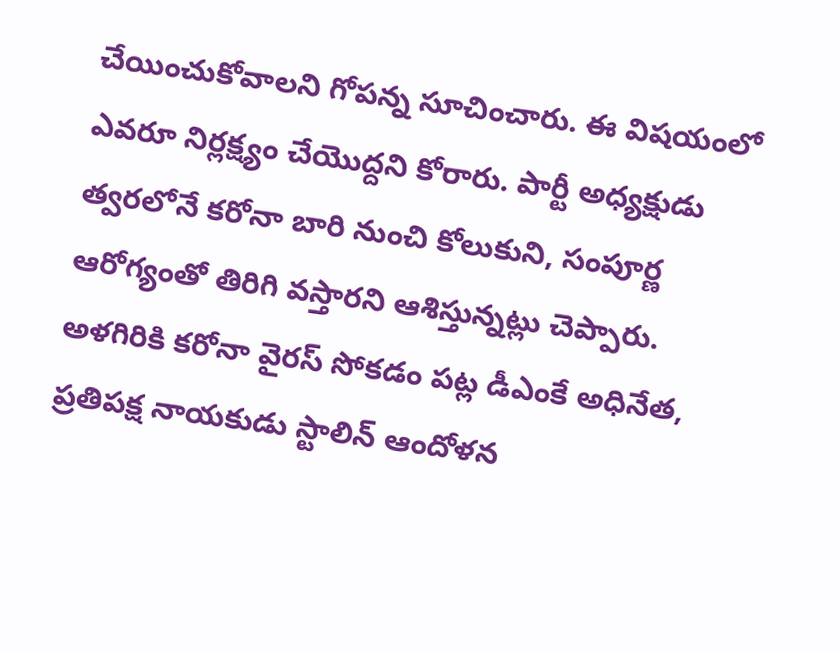చేయించుకోవాలని గోపన్న సూచించారు. ఈ విషయంలో ఎవరూ నిర్లక్ష్యం చేయొద్దని కోరారు. పార్టీ అధ్యక్షుడు త్వరలోనే కరోనా బారి నుంచి కోలుకుని, సంపూర్ణ ఆరోగ్యంతో తిరిగి వస్తారని ఆశిస్తున్నట్లు చెప్పారు. అళగిరికి కరోనా వైరస్ సోకడం పట్ల డీఎంకే అధినేత, ప్రతిపక్ష నాయకుడు స్టాలిన్ ఆందోళన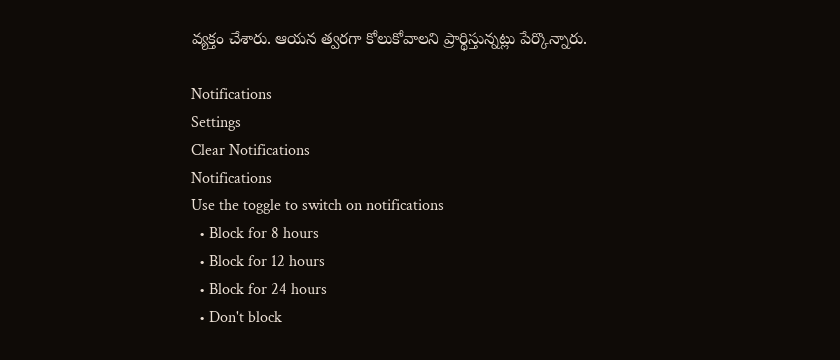వ్యక్తం చేశారు. ఆయన త్వరగా కోలుకోవాలని ప్రార్థిస్తున్నట్లు పేర్కొన్నారు.

Notifications
Settings
Clear Notifications
Notifications
Use the toggle to switch on notifications
  • Block for 8 hours
  • Block for 12 hours
  • Block for 24 hours
  • Don't block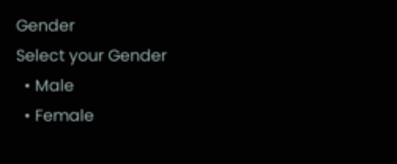Gender
Select your Gender
  • Male
  • Female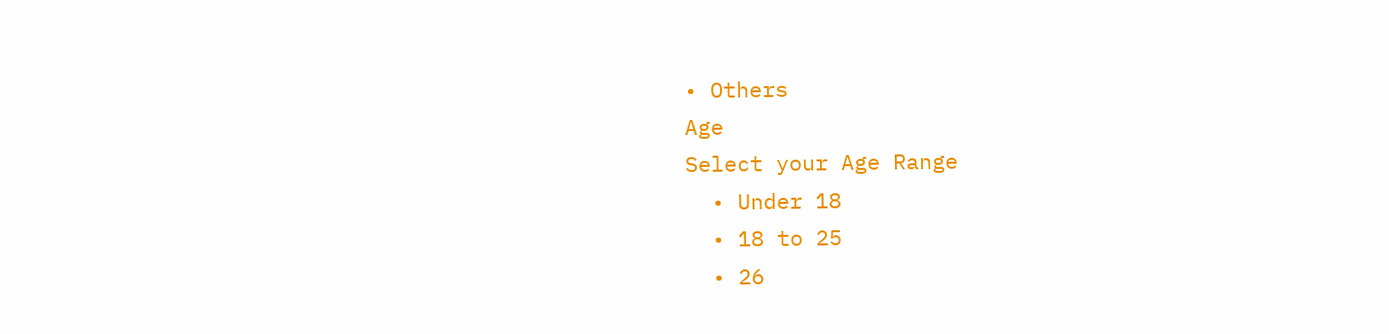• Others
Age
Select your Age Range
  • Under 18
  • 18 to 25
  • 26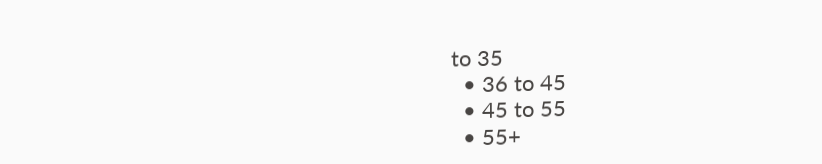to 35
  • 36 to 45
  • 45 to 55
  • 55+